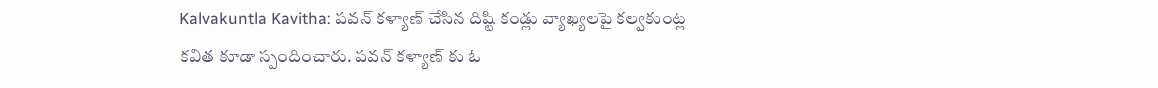Kalvakuntla Kavitha: పవన్ కళ్యాణ్ చేసిన దిష్టి కండ్లు వ్యాఖ్యలపై కల్వకుంట్ల కవిత కూడా స్పందించారు. పవన్ కళ్యాణ్ కు ఓ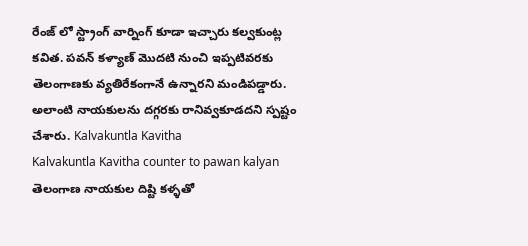రేంజ్ లో స్ట్రాంగ్ వార్నింగ్ కూడా ఇచ్చారు కల్వకుంట్ల కవిత. పవన్ కళ్యాణ్ మొదటి నుంచి ఇప్పటివరకు తెలంగాణకు వ్యతిరేకంగానే ఉన్నారని మండిపడ్డారు. అలాంటి నాయకులను దగ్గరకు రానివ్వకూడదని స్పష్టం చేశారు. Kalvakuntla Kavitha
Kalvakuntla Kavitha counter to pawan kalyan
తెలంగాణ నాయకుల దిష్టి కళ్ళతో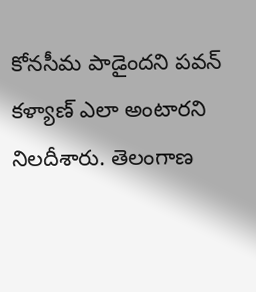కోనసీమ పాడైందని పవన్ కళ్యాణ్ ఎలా అంటారని నిలదీశారు. తెలంగాణ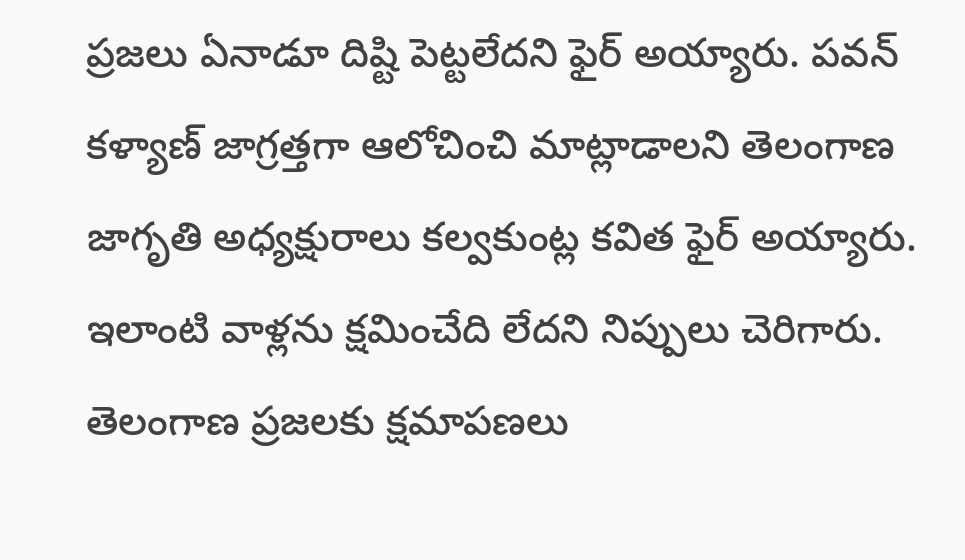ప్రజలు ఏనాడూ దిష్టి పెట్టలేదని ఫైర్ అయ్యారు. పవన్ కళ్యాణ్ జాగ్రత్తగా ఆలోచించి మాట్లాడాలని తెలంగాణ జాగృతి అధ్యక్షురాలు కల్వకుంట్ల కవిత ఫైర్ అయ్యారు. ఇలాంటి వాళ్లను క్షమించేది లేదని నిప్పులు చెరిగారు. తెలంగాణ ప్రజలకు క్షమాపణలు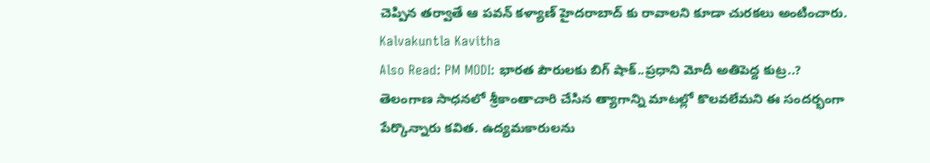చెప్పిన తర్వాతే ఆ పవన్ కళ్యాణ్ హైదరాబాద్ కు రావాలని కూడా చురకలు అంటించారు. Kalvakuntla Kavitha
Also Read: PM MODI: భారత పౌరులకు బిగ్ షాక్..ప్రధాని మోదీ అతిపెద్ద కుట్ర..?
తెలంగాణ సాధనలో శ్రీకాంతాచారి చేసిన త్యాగాన్ని మాటల్లో కొలవలేమని ఈ సందర్భంగా పేర్కొన్నారు కవిత. ఉద్యమకారులను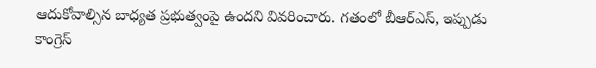ఆదుకోవాల్సిన బాధ్యత ప్రభుత్వంపై ఉందని వివరించారు. గతంలో బీఆర్ఎస్, ఇప్పుడు కాంగ్రెస్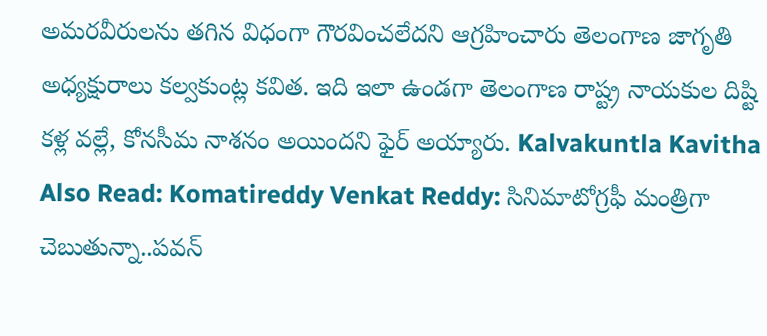అమరవీరులను తగిన విధంగా గౌరవించలేదని ఆగ్రహించారు తెలంగాణ జాగృతి అధ్యక్షురాలు కల్వకుంట్ల కవిత. ఇది ఇలా ఉండగా తెలంగాణ రాష్ట్ర నాయకుల దిష్టి కళ్ల వల్లే, కోనసీమ నాశనం అయిందని ఫైర్ అయ్యారు. Kalvakuntla Kavitha
Also Read: Komatireddy Venkat Reddy: సినిమాటోగ్రఫీ మంత్రిగా చెబుతున్నా..పవన్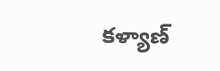కళ్యాణ్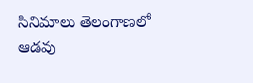సినిమాలు తెలంగాణలో ఆడవు